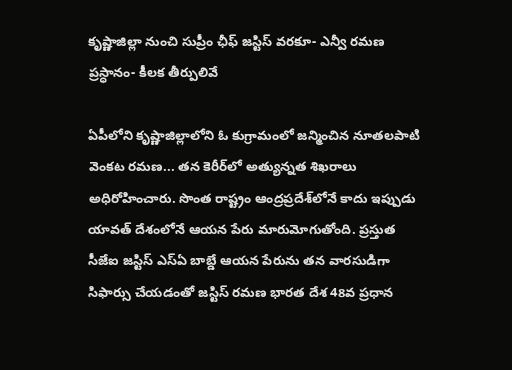కృష్ణాజిల్లా నుంచి సుప్రీం ఛీఫ్ జస్టిస్ వరకూ- ఎన్వీ రమణ ప్రస్ధానం- కీలక తీర్పులివే

ఏపీలోని కృష్ణాజిల్లాలోని ఓ కుగ్రామంలో జన్మించిన నూతలపాటి వెంకట రమణ... తన కెరీర్‌లో అత్యున్నత శిఖరాలు అధిరోహించారు. సొంత రాష్ట్రం ఆంద్రప్రదేశ్‌లోనే కాదు ఇప్పుడు యావత్‌ దేశంలోనే ఆయన పేరు మారుమోగుతోంది. ప్రస్తుత సీజేఐ జస్టిస్‌ ఎస్ఏ బాబ్డే ఆయన పేరును తన వారసుడిగా సిఫార్సు చేయడంతో జస్టిస్‌ రమణ భారత దేశ 48వ ప్రధాన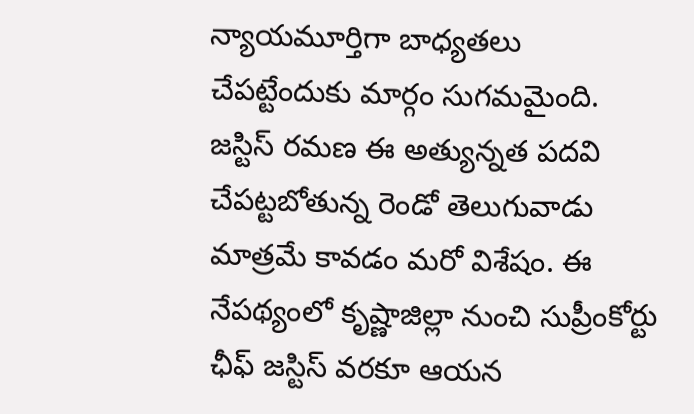న్యాయమూర్తిగా బాధ్యతలు చేపట్టేందుకు మార్గం సుగమమైంది. జస్టిస్‌ రమణ ఈ అత్యున్నత పదవి చేపట్టబోతున్న రెండో తెలుగువాడు మాత్రమే కావడం మరో విశేషం. ఈ నేపథ్యంలో కృష్ణాజిల్లా నుంచి సుప్రీంకోర్టు ఛీఫ్ జస్టిస్‌ వరకూ ఆయన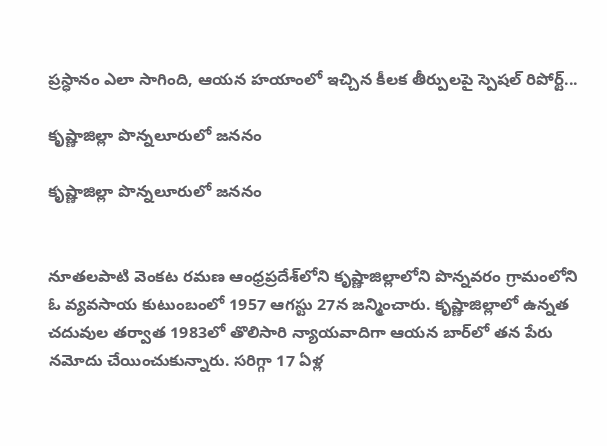ప్రస్ధానం ఎలా సాగింది, ఆయన హయాంలో ఇచ్చిన కీలక తీర్పులపై స్పెషల్‌ రిపోర్ట్‌...

కృష్ణాజిల్లా పొన్నలూరులో జననం

కృష్ణాజిల్లా పొన్నలూరులో జననం


నూతలపాటి వెంకట రమణ ఆంధ్రప్రదేశ్‌లోని కృష్ణాజిల్లాలోని పొన్నవరం గ్రామంలోని ఓ వ్యవసాయ కుటుంబంలో 1957 ఆగస్టు 27న జన్మించారు. కృష్ణాజిల్లాలో ఉన్నత చదువుల తర్వాత 1983లో తొలిసారి న్యాయవాదిగా ఆయన బార్‌లో తన పేరు నమోదు చేయించుకున్నారు. సరిగ్గా 17 ఏళ్ల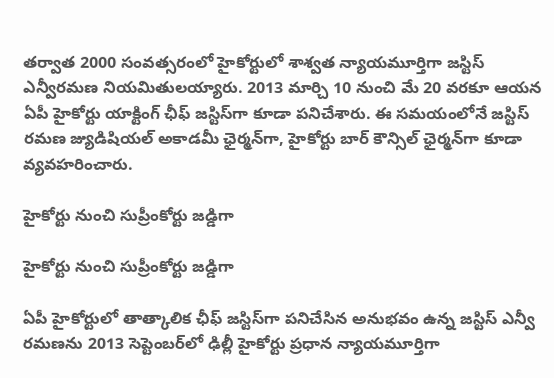తర్వాత 2000 సంవత్సరంలో హైకోర్టులో శాశ్వత న్యాయమూర్తిగా జస్టిస్‌ ఎన్వీరమణ నియమితులయ్యారు. 2013 మార్చి 10 నుంచి మే 20 వరకూ ఆయన ఏపీ హైకోర్టు యాక్టింగ్‌ ఛీఫ్‌ జస్టిస్‌గా కూడా పనిచేశారు. ఈ సమయంలోనే జస్టిస్‌ రమణ జ్యుడిషియల్‌ అకాడమీ ఛైర్మన్‌గా, హైకోర్టు బార్‌ కౌన్సిల్‌ ఛైర్మన్‌గా కూడా వ్యవహరించారు.

హైకోర్టు నుంచి సుప్రీంకోర్టు జడ్డిగా

హైకోర్టు నుంచి సుప్రీంకోర్టు జడ్డిగా

ఏపీ హైకోర్టులో తాత్కాలిక ఛీఫ్ జస్టిస్‌గా పనిచేసిన అనుభవం ఉన్న జస్టిస్‌ ఎన్వీ రమణను 2013 సెప్టెంబర్‌లో ఢిల్లీ హైకోర్టు ప్రధాన న్యాయమూర్తిగా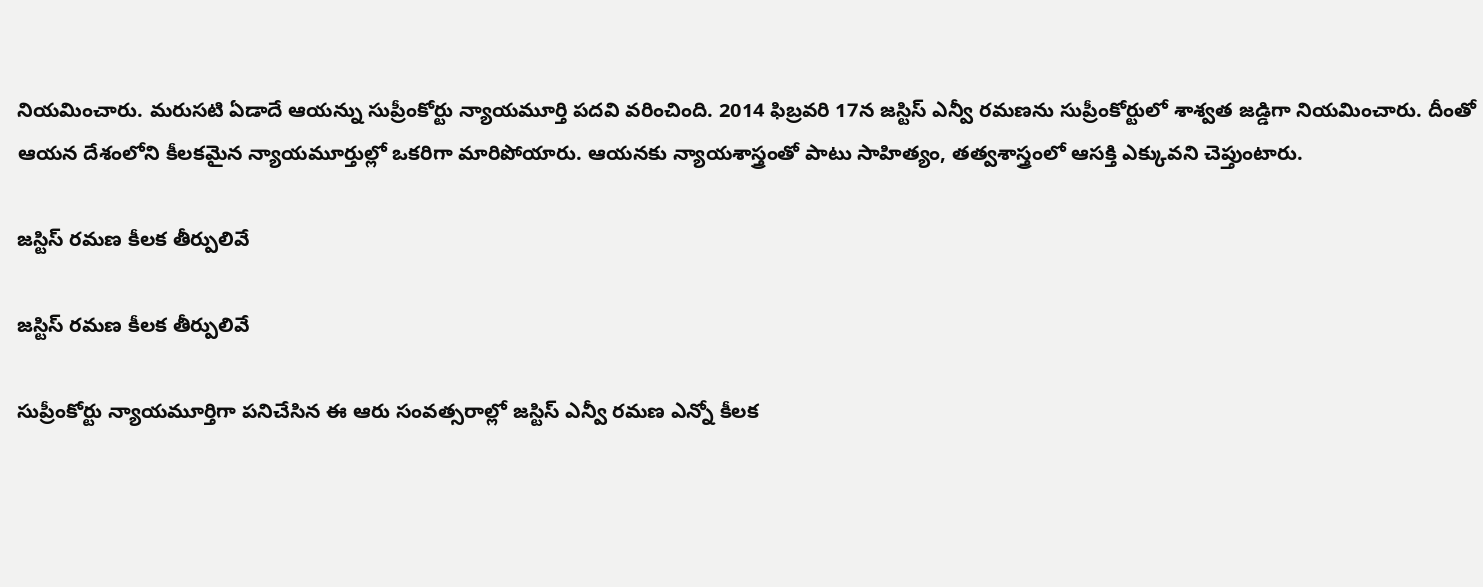నియమించారు. మరుసటి ఏడాదే ఆయన్ను సుప్రీంకోర్టు న్యాయమూర్తి పదవి వరించింది. 2014 ఫిబ్రవరి 17న జస్టిస్‌ ఎన్వీ రమణను సుప్రీంకోర్టులో శాశ్వత జడ్డిగా నియమించారు. దీంతో ఆయన దేశంలోని కీలకమైన న్యాయమూర్తుల్లో ఒకరిగా మారిపోయారు. ఆయనకు న్యాయశాస్త్రంతో పాటు సాహిత్యం, తత్వశాస్త్రంలో ఆసక్తి ఎక్కువని చెప్తుంటారు.

జస్టిస్‌ రమణ కీలక తీర్పులివే

జస్టిస్‌ రమణ కీలక తీర్పులివే

సుప్రీంకోర్టు న్యాయమూర్తిగా పనిచేసిన ఈ ఆరు సంవత్సరాల్లో జస్టిస్‌ ఎన్వీ రమణ ఎన్నో కీలక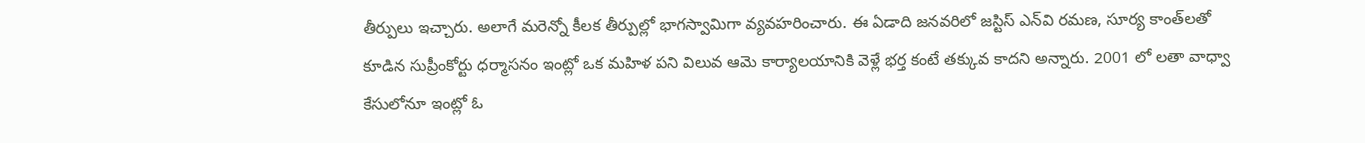తీర్పులు ఇచ్చారు. అలాగే మరెన్నో కీలక తీర్పుల్లో భాగస్వామిగా వ్యవహరించారు. ఈ ఏడాది జనవరిలో జస్టిస్ ఎన్‌వి రమణ, సూర్య కాంత్‌లతో కూడిన సుప్రీంకోర్టు ధర్మాసనం ఇంట్లో ఒక మహిళ పని విలువ ఆమె కార్యాలయానికి వెళ్లే భర్త కంటే తక్కువ కాదని అన్నారు. 2001 లో లతా వాధ్వా కేసులోనూ ఇంట్లో ఓ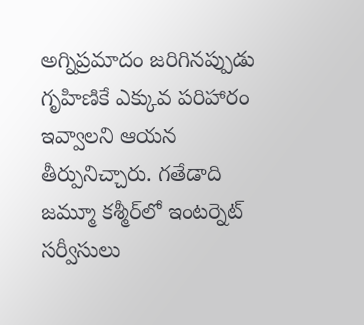అగ్నిప్రమాదం జరిగినప్పుడు గృహిణికే ఎక్కువ పరిహారం ఇవ్వాలని ఆయన తీర్పునిచ్చారు. గతేడాది జమ్మూ కశ్మీర్‌లో ఇంటర్నెట్ సర్వీసులు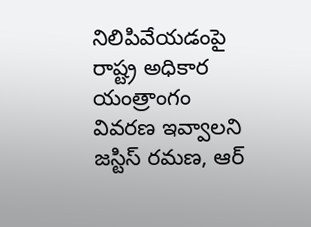నిలిపివేయడంపై రాష్ట్ర అధికార యంత్రాంగం వివరణ ఇవ్వాలని జస్టిస్‌ రమణ, ఆర్‌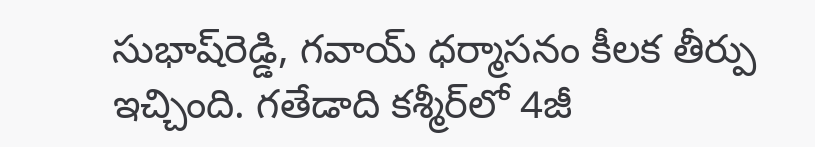సుభాష్‌రెడ్డి, గవాయ్‌ ధర్మాసనం కీలక తీర్పు ఇచ్చింది. గతేడాది కశ్మీర్‌లో 4జీ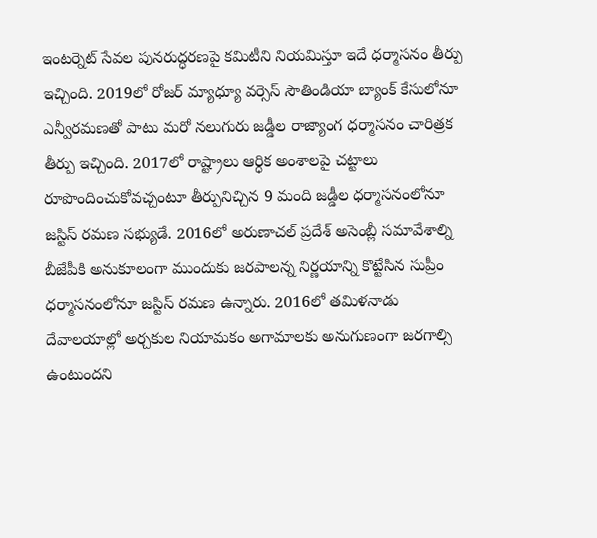ఇంటర్నెట్‌ సేవల పునరుద్ధరణపై కమిటీని నియమిస్తూ ఇదే ధర్మాసనం తీర్పు ఇచ్చింది. 2019లో రోజర్‌ మ్యాధ్యూ వర్సెస్ సౌతిండియా బ్యాంక్‌ కేసులోనూ ఎన్వీరమణతో పాటు మరో నలుగురు జడ్డీల రాజ్యాంగ ధర్మాసనం చారిత్రక తీర్పు ఇచ్చింది. 2017లో రాష్ట్రాలు ఆర్ధిక అంశాలపై చట్టాలు రూపొందించుకోవచ్చంటూ తీర్పునిచ్చిన 9 మంది జడ్డీల ధర్మాసనంలోనూ జస్టిస్‌ రమణ సభ్యుడే. 2016లో అరుణాచల్ ప్రదేశ్‌ అసెంబ్లీ సమావేశాల్ని బీజేపీకి అనుకూలంగా ముందుకు జరపాలన్న నిర్ణయాన్ని కొట్టేసిన సుప్రీం ధర్మాసనంలోనూ జస్టిస్‌ రమణ ఉన్నారు. 2016లో తమిళనాడు దేవాలయాల్లో అర్చకుల నియామకం అగామాలకు అనుగుణంగా జరగాల్సి ఉంటుందని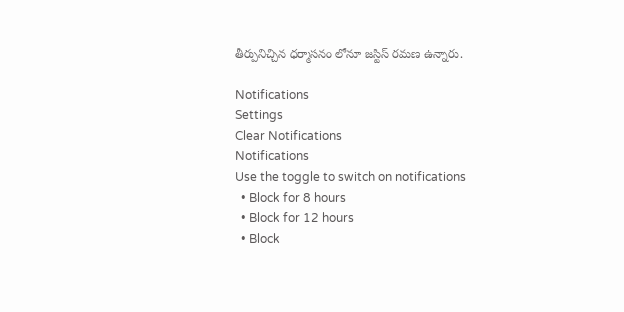తీర్పునిచ్చిన ధర్మాసనం లోనూ జస్టిస్‌ రమణ ఉన్నారు.

Notifications
Settings
Clear Notifications
Notifications
Use the toggle to switch on notifications
  • Block for 8 hours
  • Block for 12 hours
  • Block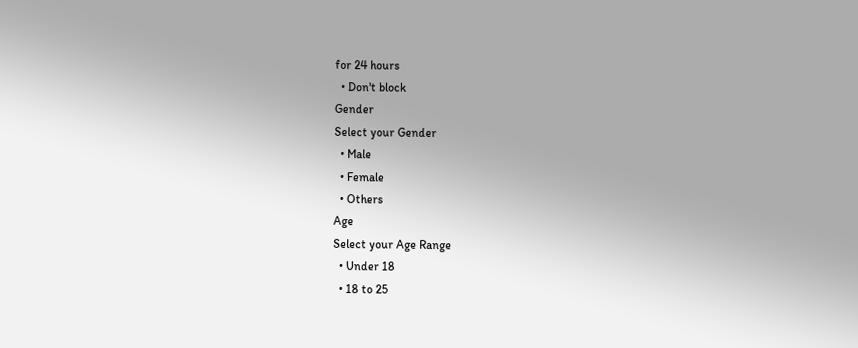for 24 hours
  • Don't block
Gender
Select your Gender
  • Male
  • Female
  • Others
Age
Select your Age Range
  • Under 18
  • 18 to 25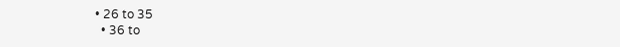• 26 to 35
  • 36 to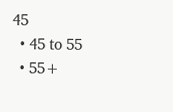45
  • 45 to 55
  • 55+